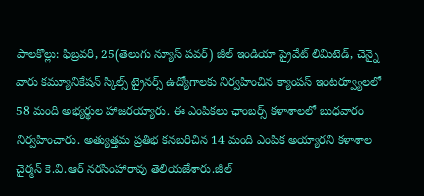పాలకొల్లు: ఫిబ్రవరి, 25(తెలుగు న్యూస్ పవర్) జీల్ ఇండియా ప్రైవేట్ లిమిటెడ్, చెన్నై వారు కమ్యూనికేషన్ స్కిల్స్ ట్రైనర్స్ ఉద్యోగాలకు నిర్వహించిన క్యాంపస్ ఇంటర్వ్యూలలో 58 మంది అభ్యర్థుల హాజరయ్యారు. ఈ ఎంపికలు ఛాంబర్స్ కళాశాలలో బుధవారం నిర్వహించారు. అత్యుత్తమ ప్రతిభ కనబరిచిన 14 మంది ఎంపిక అయ్యారని కళాశాల చైర్మన్ కె.వి.ఆర్ నరసింహారావు తెలియజేశారు.జీల్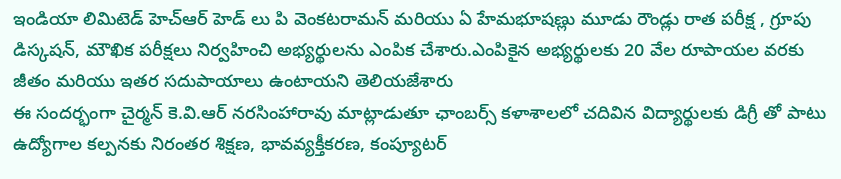ఇండియా లిమిటెడ్ హెచ్ఆర్ హెడ్ లు పి వెంకటరామన్ మరియు ఏ హేమభూషణ్లు మూడు రౌండ్లు రాత పరీక్ష , గ్రూపు డిస్కషన్, మౌఖిక పరీక్షలు నిర్వహించి అభ్యర్థులను ఎంపిక చేశారు.ఎంపికైన అభ్యర్థులకు 20 వేల రూపాయల వరకు జీతం మరియు ఇతర సదుపాయాలు ఉంటాయని తెలియజేశారు
ఈ సందర్భంగా చైర్మన్ కె.వి.ఆర్ నరసింహారావు మాట్లాడుతూ ఛాంబర్స్ కళాశాలలో చదివిన విద్యార్థులకు డిగ్రీ తో పాటు ఉద్యోగాల కల్పనకు నిరంతర శిక్షణ, భావవ్యక్తీకరణ, కంప్యూటర్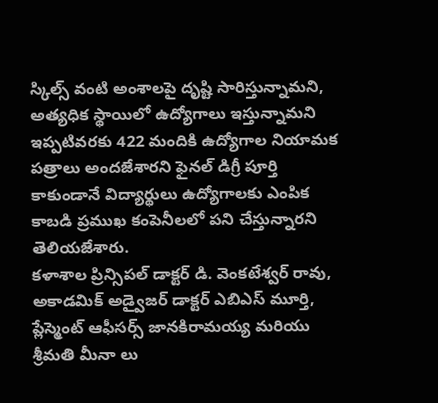స్కిల్స్ వంటి అంశాలపై దృష్టి సారిస్తున్నామని, అత్యధిక స్థాయిలో ఉద్యోగాలు ఇస్తున్నామని ఇప్పటివరకు 422 మందికి ఉద్యోగాల నియామక పత్రాలు అందజేశారని ఫైనల్ డిగ్రీ పూర్తి కాకుండానే విద్యార్థులు ఉద్యోగాలకు ఎంపిక కాబడి ప్రముఖ కంపెనీలలో పని చేస్తున్నారని తెలియజేశారు.
కళాశాల ప్రిన్సిపల్ డాక్టర్ డి. వెంకటేశ్వర్ రావు, అకాడమిక్ అడ్వైజర్ డాక్టర్ ఎబిఎస్ మూర్తి, ప్లేస్మెంట్ ఆఫీసర్స్ జానకిరామయ్య మరియు శ్రీమతి మీనా లు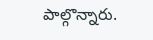పాల్గొన్నారు.